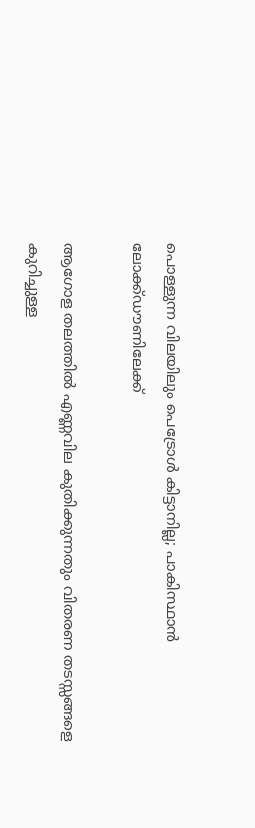പൊള്ളുന്ന വിലയിലും പെട്രോള്‍ കിട്ടാനില്ല; പാകിസ്ഥാന്‍ ലോക്ക്ഡൗണിലേക്ക്

ആഗോള തലത്തില്‍ എണ്ണവില കുതിക്കുന്നതും വിതരണ തടസ്സങ്ങളെ കുറിച്ചുള്ള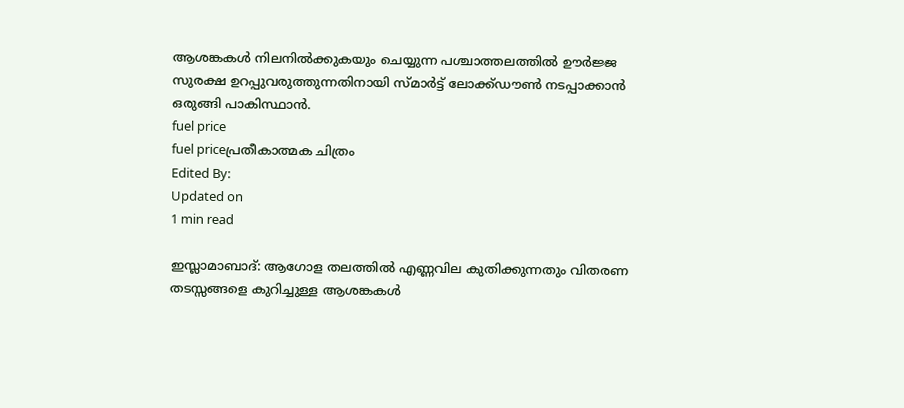ആശങ്കകള്‍ നിലനില്‍ക്കുകയും ചെയ്യുന്ന പശ്ചാത്തലത്തില്‍ ഊര്‍ജ്ജ സുരക്ഷ ഉറപ്പുവരുത്തുന്നതിനായി സ്മാര്‍ട്ട് ലോക്ക്ഡൗണ്‍ നടപ്പാക്കാന്‍ ഒരുങ്ങി പാകിസ്ഥാന്‍.
fuel price
fuel priceപ്രതീകാത്മക ചിത്രം
Edited By:
Updated on
1 min read

ഇസ്ലാമാബാദ്: ആഗോള തലത്തില്‍ എണ്ണവില കുതിക്കുന്നതും വിതരണ തടസ്സങ്ങളെ കുറിച്ചുള്ള ആശങ്കകള്‍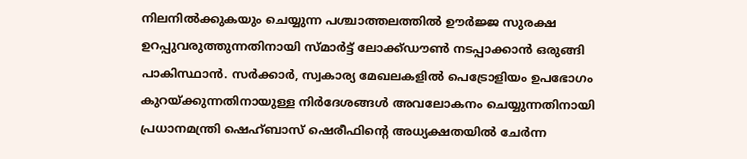നിലനില്‍ക്കുകയും ചെയ്യുന്ന പശ്ചാത്തലത്തില്‍ ഊര്‍ജ്ജ സുരക്ഷ ഉറപ്പുവരുത്തുന്നതിനായി സ്മാര്‍ട്ട് ലോക്ക്ഡൗണ്‍ നടപ്പാക്കാന്‍ ഒരുങ്ങി പാകിസ്ഥാന്‍. സര്‍ക്കാര്‍, സ്വകാര്യ മേഖലകളില്‍ പെട്രോളിയം ഉപഭോഗം കുറയ്ക്കുന്നതിനായുള്ള നിര്‍ദേശങ്ങള്‍ അവലോകനം ചെയ്യുന്നതിനായി പ്രധാനമന്ത്രി ഷെഹ്ബാസ് ഷെരീഫിന്റെ അധ്യക്ഷതയില്‍ ചേര്‍ന്ന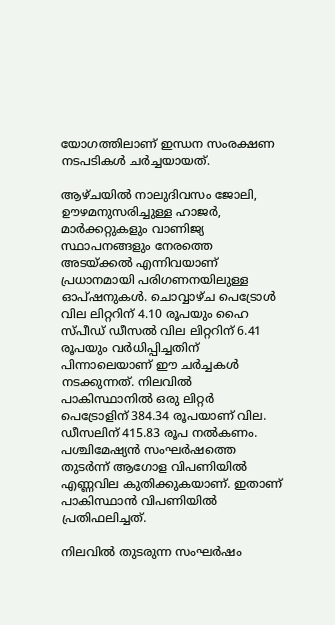യോഗത്തിലാണ് ഇന്ധന സംരക്ഷണ നടപടികള്‍ ചര്‍ച്ചയായത്.

ആഴ്ചയില്‍ നാലുദിവസം ജോലി, ഊഴമനുസരിച്ചുള്ള ഹാജര്‍, മാര്‍ക്കറ്റുകളും വാണിജ്യ സ്ഥാപനങ്ങളും നേരത്തെ അടയ്ക്കല്‍ എന്നിവയാണ് പ്രധാനമായി പരിഗണനയിലുള്ള ഓപ്ഷനുകള്‍. ചൊവ്വാഴ്ച പെട്രോള്‍ വില ലിറ്ററിന് 4.10 രൂപയും ഹൈ സ്പീഡ് ഡീസല്‍ വില ലിറ്ററിന് 6.41 രൂപയും വര്‍ധിപ്പിച്ചതിന് പിന്നാലെയാണ് ഈ ചര്‍ച്ചകള്‍ നടക്കുന്നത്. നിലവില്‍ പാകിസ്ഥാനില്‍ ഒരു ലിറ്റര്‍ പെട്രോളിന് 384.34 രൂപയാണ് വില. ഡീസലിന് 415.83 രൂപ നല്‍കണം. പശ്ചിമേഷ്യന്‍ സംഘര്‍ഷത്തെ തുടര്‍ന്ന് ആഗോള വിപണിയില്‍ എണ്ണവില കുതിക്കുകയാണ്. ഇതാണ് പാകിസ്ഥാന്‍ വിപണിയില്‍ പ്രതിഫലിച്ചത്.

നിലവില്‍ തുടരുന്ന സംഘര്‍ഷം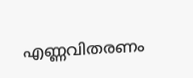എണ്ണവിതരണം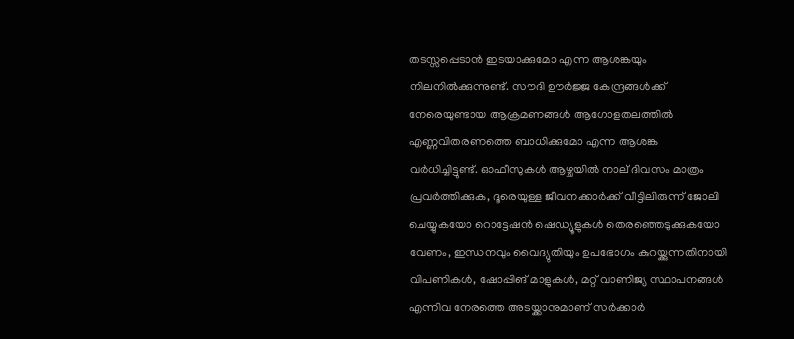തടസ്സപ്പെടാന്‍ ഇടയാക്കുമോ എന്ന ആശങ്കയും നിലനില്‍ക്കുന്നുണ്ട്. സൗദി ഊര്‍ജ്ജ കേന്ദ്രങ്ങള്‍ക്ക് നേരെയുണ്ടായ ആക്രമണങ്ങള്‍ ആഗോളതലത്തില്‍ എണ്ണവിതരണത്തെ ബാധിക്കുമോ എന്ന ആശങ്ക വര്‍ധിച്ചിട്ടുണ്ട്. ഓഫീസുകള്‍ ആഴ്ചയില്‍ നാല് ദിവസം മാത്രം പ്രവര്‍ത്തിക്കുക, ദൂരെയുള്ള ജീവനക്കാര്‍ക്ക് വീട്ടിലിരുന്ന് ജോലി ചെയ്യുകയോ റൊട്ടേഷന്‍ ഷെഡ്യൂളുകള്‍ തെരഞ്ഞെടുക്കുകയോ വേണം, ഇന്ധനവും വൈദ്യുതിയും ഉപഭോഗം കുറയ്ക്കുന്നതിനായി വിപണികള്‍, ഷോപ്പിങ് മാളുകള്‍, മറ്റ് വാണിജ്യ സ്ഥാപനങ്ങള്‍ എന്നിവ നേരത്തെ അടയ്ക്കാനുമാണ് സര്‍ക്കാര്‍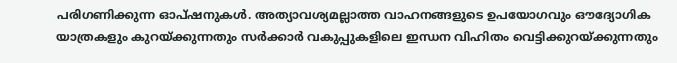പരിഗണിക്കുന്ന ഓപ്ഷനുകള്‍. അത്യാവശ്യമല്ലാത്ത വാഹനങ്ങളുടെ ഉപയോഗവും ഔദ്യോഗിക യാത്രകളും കുറയ്ക്കുന്നതും സര്‍ക്കാര്‍ വകുപ്പുകളിലെ ഇന്ധന വിഹിതം വെട്ടിക്കുറയ്ക്കുന്നതും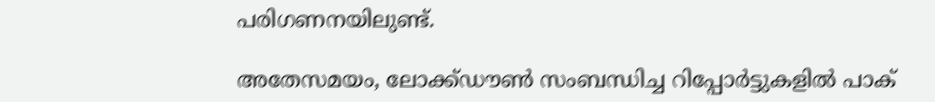പരിഗണനയിലുണ്ട്.

അതേസമയം, ലോക്ക്ഡൗണ്‍ സംബന്ധിച്ച റിപ്പോര്‍ട്ടുകളില്‍ പാക്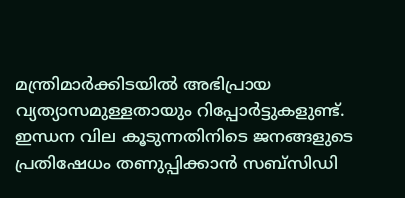മന്ത്രിമാര്‍ക്കിടയില്‍ അഭിപ്രായ വ്യത്യാസമുള്ളതായും റിപ്പോര്‍ട്ടുകളുണ്ട്. ഇന്ധന വില കൂടുന്നതിനിടെ ജനങ്ങളുടെ പ്രതിഷേധം തണുപ്പിക്കാന്‍ സബ്‌സിഡി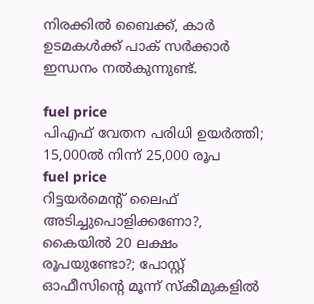നിരക്കില്‍ ബൈക്ക്, കാര്‍ ഉടമകള്‍ക്ക് പാക് സര്‍ക്കാര്‍ ഇന്ധനം നല്‍കുന്നുണ്ട്.

fuel price
പിഎഫ് വേതന പരിധി ഉയര്‍ത്തി; 15,000ല്‍ നിന്ന് 25,000 രൂപ
fuel price
റിട്ടയര്‍മെന്റ് ലൈഫ് അടിച്ചുപൊളിക്കണോ?, കൈയില്‍ 20 ലക്ഷം രൂപയുണ്ടോ?; പോസ്റ്റ് ഓഫീസിന്റെ മൂന്ന് സ്‌കീമുകളില്‍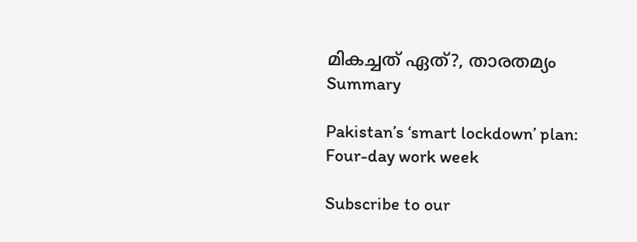മികച്ചത് ഏത്?, താരതമ്യം
Summary

Pakistan’s ‘smart lockdown’ plan: Four-day work week

Subscribe to our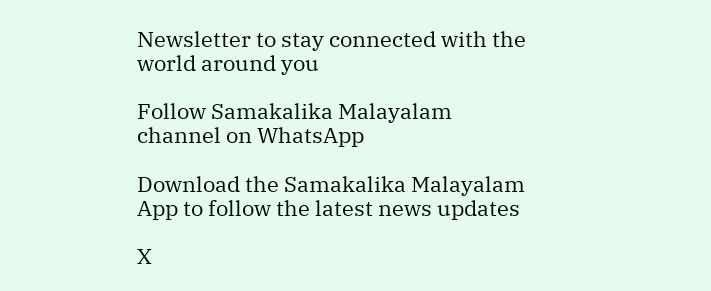Newsletter to stay connected with the world around you

Follow Samakalika Malayalam channel on WhatsApp

Download the Samakalika Malayalam App to follow the latest news updates

X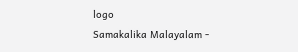logo
Samakalika Malayalam -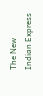The New Indian Express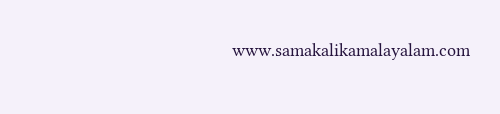www.samakalikamalayalam.com